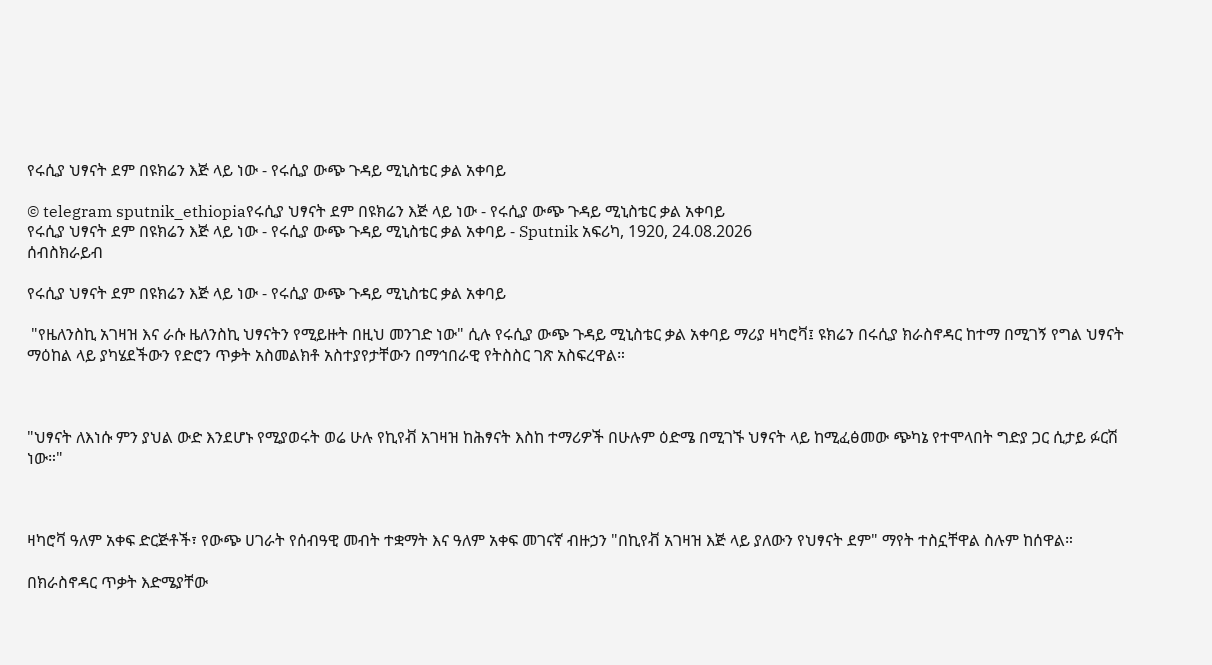የሩሲያ ህፃናት ደም በዩክሬን እጅ ላይ ነው - የሩሲያ ውጭ ጉዳይ ሚኒስቴር ቃል አቀባይ

© telegram sputnik_ethiopiaየሩሲያ ህፃናት ደም በዩክሬን እጅ ላይ ነው - የሩሲያ ውጭ ጉዳይ ሚኒስቴር ቃል አቀባይ
የሩሲያ ህፃናት ደም በዩክሬን እጅ ላይ ነው - የሩሲያ ውጭ ጉዳይ ሚኒስቴር ቃል አቀባይ - Sputnik አፍሪካ, 1920, 24.08.2026
ሰብስክራይብ

የሩሲያ ህፃናት ደም በዩክሬን እጅ ላይ ነው - የሩሲያ ውጭ ጉዳይ ሚኒስቴር ቃል አቀባይ

 "የዜለንስኪ አገዛዝ እና ራሱ ዜለንስኪ ህፃናትን የሚይዙት በዚህ መንገድ ነው" ሲሉ የሩሲያ ውጭ ጉዳይ ሚኒስቴር ቃል አቀባይ ማሪያ ዛካሮቫ፤ ዩክሬን በሩሲያ ክራስኖዳር ከተማ በሚገኝ የግል ህፃናት ማዕከል ላይ ያካሄደችውን የድሮን ጥቃት አስመልክቶ አስተያየታቸውን በማኅበራዊ የትስስር ገጽ አስፍረዋል።



"ህፃናት ለእነሱ ምን ያህል ውድ እንደሆኑ የሚያወሩት ወሬ ሁሉ የኪየቭ አገዛዝ ከሕፃናት እስከ ተማሪዎች በሁሉም ዕድሜ በሚገኙ ህፃናት ላይ ከሚፈፅመው ጭካኔ የተሞላበት ግድያ ጋር ሲታይ ፉርሽ ነው።"



ዛካሮቫ ዓለም አቀፍ ድርጅቶች፣ የውጭ ሀገራት የሰብዓዊ መብት ተቋማት እና ዓለም አቀፍ መገናኛ ብዙኃን "በኪየቭ አገዛዝ እጅ ላይ ያለውን የህፃናት ደም" ማየት ተስኗቸዋል ስሉም ከሰዋል።

በክራስኖዳር ጥቃት እድሜያቸው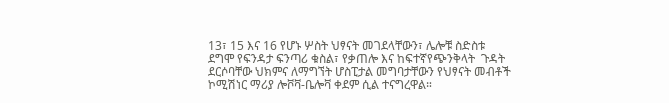13፣ 15 እና 16 የሆኑ ሦስት ህፃናት መገደላቸውን፣ ሌሎቹ ስድስቱ ደግሞ የፍንዳታ ፍንጣሪ ቁስል፣ የቃጠሎ እና ከፍተኛየጭንቅላት  ጉዳት ደርሶባቸው ህክምና ለማግኘት ሆስፒታል መግባታቸውን የህፃናት መብቶች ኮሚሽነር ማሪያ ሎቮቫ-ቤሎቫ ቀደም ሲል ተናግረዋል።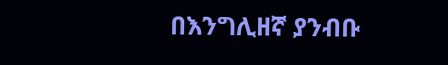በእንግሊዘኛ ያንብቡ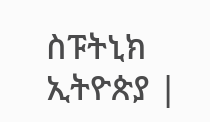ስፑትኒክ ኢትዮጵያ |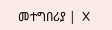መተግበሪያ |  X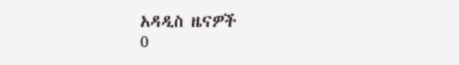አዳዲስ ዜናዎች
0